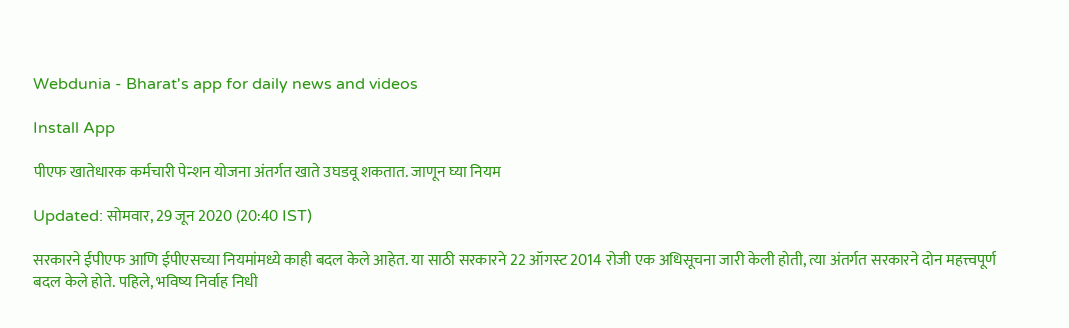Webdunia - Bharat's app for daily news and videos

Install App

पीएफ खातेधारक कर्मचारी पेन्शन योजना अंतर्गत खाते उघडवू शकतात. जाणून घ्या नियम

Updated: सोमवार, 29 जून 2020 (20:40 IST)

सरकारने ईपीएफ आणि ईपीएसच्या नियमांमध्ये काही बदल केले आहेत. या साठी सरकारने 22 ऑगस्ट 2014 रोजी एक अधिसूचना जारी केली होती, त्या अंतर्गत सरकारने दोन महत्त्वपूर्ण बदल केले होते. पहिले, भविष्य निर्वाह निधी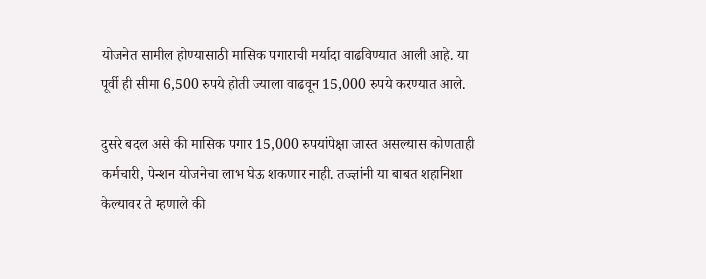योजनेत सामील होण्यासाठी मासिक पगाराची मर्यादा वाढविण्यात आली आहे. या पूर्वी ही सीमा 6,500 रुपये होती ज्याला वाढवून 15,000 रुपये करण्यात आले.

दुसरे बदल असे की मासिक पगार 15,000 रुपयांपेक्षा जास्त असल्यास कोणताही कर्मचारी, पेन्शन योजनेचा लाभ घेऊ शकणार नाही. तज्ज्ञांनी या बाबत शहानिशा केल्यावर ते म्हणाले की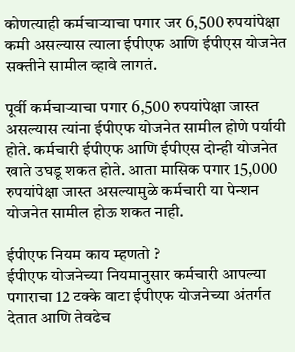कोणत्याही कर्मचाऱ्याचा पगार जर 6,500 रुपयांपेक्षा कमी असल्यास त्याला ईपीएफ आणि ईपीएस योजनेत सक्तीने सामील व्हावे लागतं.

पूर्वी कर्मचार्‍याचा पगार 6,500 रुपयांपेक्षा जास्त असल्यास त्यांना ईपीएफ योजनेत सामील होणे पर्यायी होते. कर्मचारी ईपीएफ आणि ईपीएस दोन्ही योजनेत खाते उघडू शकत होते. आता मासिक पगार 15,000 रुपयांपेक्षा जास्त असल्यामुळे कर्मचारी या पेन्शन योजनेत सामील होऊ शकत नाही.

ईपीएफ नियम काय म्हणतो ?
ईपीएफ योजनेच्या नियमानुसार कर्मचारी आपल्या पगाराचा 12 टक्के वाटा ईपीएफ योजनेच्या अंतर्गत देतात आणि तेवढेच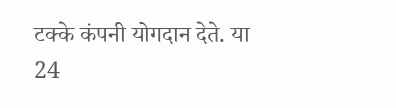टक्के कंपनी योगदान देते. या 24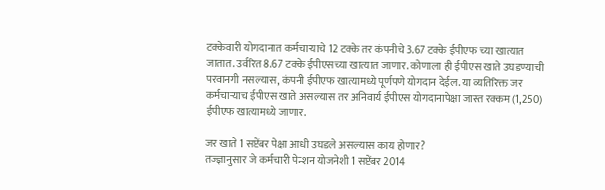टक्केवारी योगदानात कर्मचार्‍याचे 12 टक्के तर कंपनीचे 3.67 टक्के ईपीएफ च्या खात्यात जातात. उर्वरित 8.67 टक्के ईपीएसच्या खात्यात जाणार. कोणाला ही ईपीएस खाते उघडण्याची परवानगी नसल्यास, कंपनी ईपीएफ खात्यामध्ये पूर्णपणे योगदान देईल. या व्यतिरिक्त जर कर्मचार्‍याच ईपीएस खाते असल्यास तर अनिवार्य ईपीएस योगदानापेक्षा जास्त रक्कम (1,250)  ईपीएफ खात्यामध्ये जाणार.

जर खाते 1 सप्टेंबर पेक्षा आधी उघडले असल्यास काय होणार?
तज्ज्ञानुसार जे कर्मचारी पेन्शन योजनेशी 1 सप्टेंबर 2014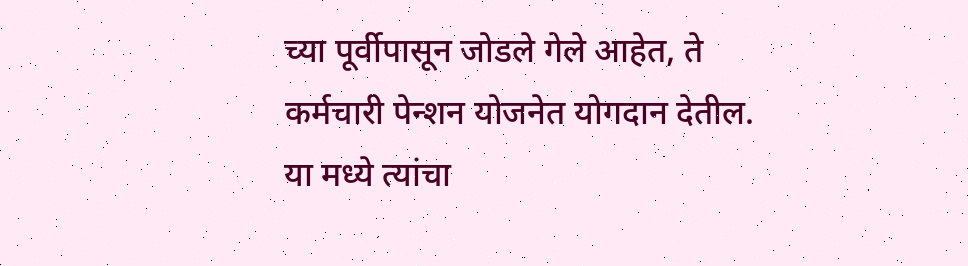च्या पूर्वीपासून जोडले गेले आहेत, ते कर्मचारी पेन्शन योजनेत योगदान देतील. या मध्ये त्यांचा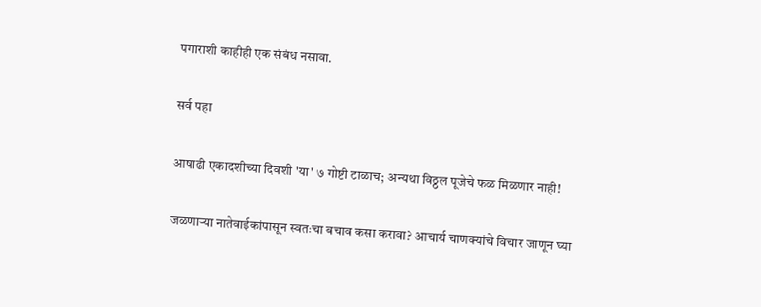पगाराशी काहीही एक संबंध नसावा.

सर्व पहा

आषाढी एकादशीच्या दिवशी 'या' ७ गोष्टी टाळाच; अन्यथा विठ्ठल पूजेचे फळ मिळणार नाही!

जळणाऱ्या नातेवाईकांपासून स्वतःचा बचाव कसा करावा? आचार्य चाणक्यांचे विचार जाणून घ्या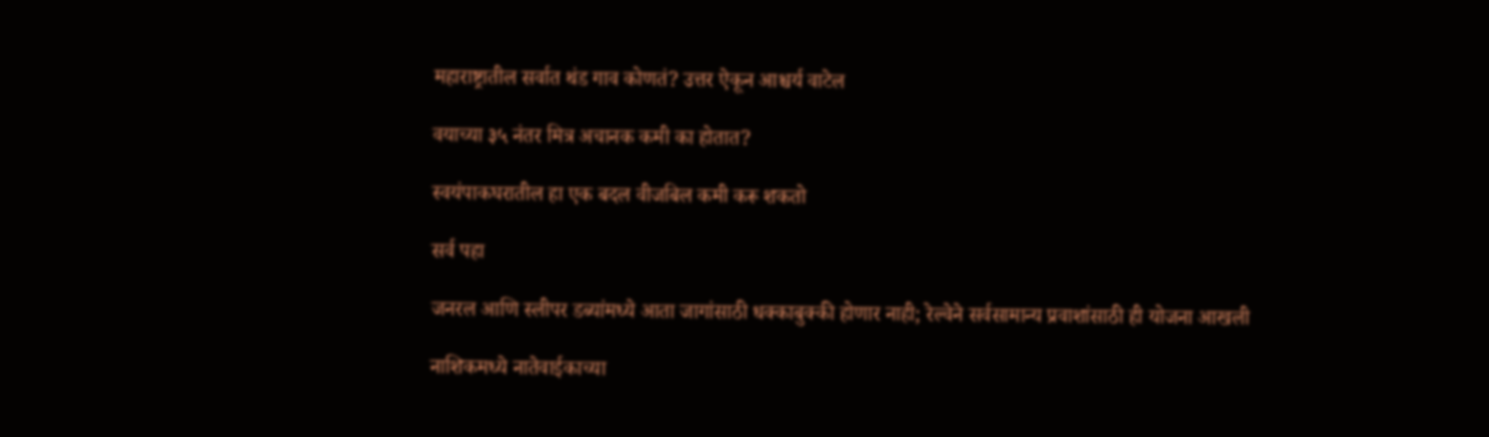महाराष्ट्रातील सर्वात थंड गाव कोणतं? उत्तर ऐकून आश्चर्य वाटेल

वयाच्या ३५ नंतर मित्र अचानक कमी का होतात?

स्वयंपाकघरातील हा एक बदल वीजबिल कमी करू शकतो

सर्व पहा

जनरल आणि स्लीपर डब्यांमध्ये आता जागांसाठी धक्काबुक्की होणार नाही; रेल्वेने सर्वसामान्य प्रवाशांसाठी ही योजना आखली

नाशिकमध्ये नातेवाईकाच्या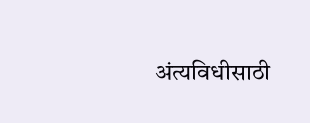अंत्यविधीसाठी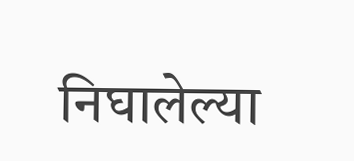निघालेल्या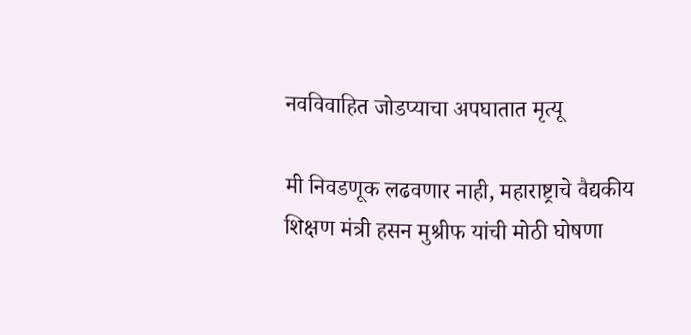नवविवाहित जोडप्याचा अपघातात मृत्यू

मी निवडणूक लढवणार नाही, महाराष्ट्राचे वैद्यकीय शिक्षण मंत्री हसन मुश्रीफ यांची मोठी घोषणा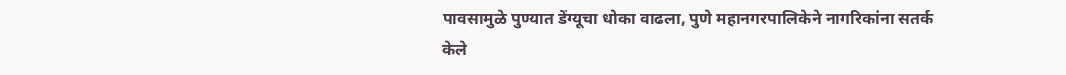पावसामुळे पुण्यात डेंग्यूचा धोका वाढला, पुणे महानगरपालिकेने नागरिकांना सतर्क केले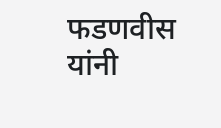फडणवीस यांनी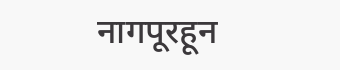नागपूरहून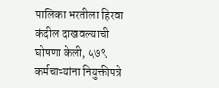पालिका भरतीला हिरवा कंदील दाखवल्याची घोषणा केली, ५७९ कर्मचाऱ्यांना नियुक्तीपत्रे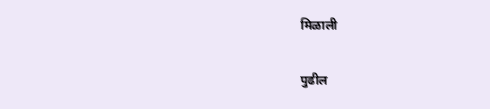मिळाली

पुढील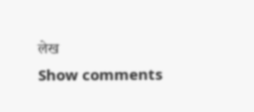लेख
Show comments